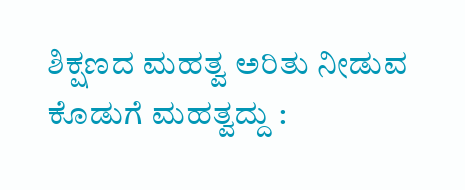ಶಿಕ್ಷಣದ ಮಹತ್ವ ಅರಿತು ನೀಡುವ ಕೊಡುಗೆ ಮಹತ್ವದ್ದು :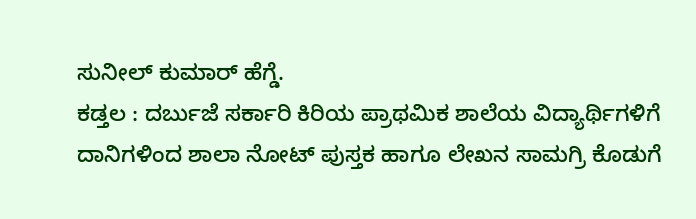ಸುನೀಲ್ ಕುಮಾರ್ ಹೆಗ್ಡೆ.
ಕಡ್ತಲ : ದರ್ಬುಜೆ ಸರ್ಕಾರಿ ಕಿರಿಯ ಪ್ರಾಥಮಿಕ ಶಾಲೆಯ ವಿದ್ಯಾರ್ಥಿಗಳಿಗೆ ದಾನಿಗಳಿಂದ ಶಾಲಾ ನೋಟ್ ಪುಸ್ತಕ ಹಾಗೂ ಲೇಖನ ಸಾಮಗ್ರಿ ಕೊಡುಗೆ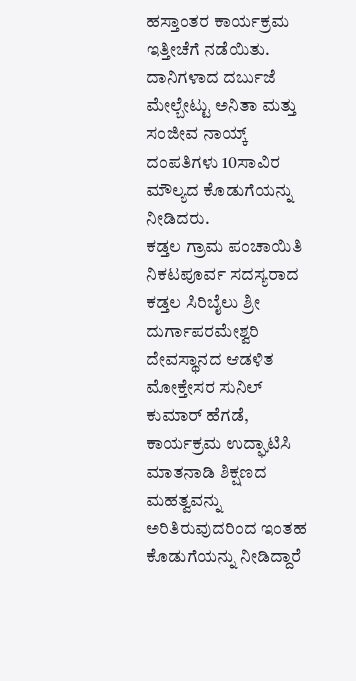ಹಸ್ತಾಂತರ ಕಾರ್ಯಕ್ರಮ ಇತ್ತೀಚೆಗೆ ನಡೆಯಿತು. ದಾನಿಗಳಾದ ದರ್ಬುಜೆ ಮೇಲ್ಬೇಟ್ಟು ಅನಿತಾ ಮತ್ತು ಸಂಜೀವ ನಾಯ್ಕ್ ದಂಪತಿಗಳು 10ಸಾವಿರ ಮೌಲ್ಯದ ಕೊಡುಗೆಯನ್ನು ನೀಡಿದರು.
ಕಡ್ತಲ ಗ್ರಾಮ ಪಂಚಾಯಿತಿ ನಿಕಟಪೂರ್ವ ಸದಸ್ಯರಾದ ಕಡ್ತಲ ಸಿರಿಬೈಲು ಶ್ರೀ ದುರ್ಗಾಪರಮೇಶ್ವರಿ ದೇವಸ್ಥಾನದ ಆಡಳಿತ ಮೋಕ್ತೇಸರ ಸುನಿಲ್ ಕುಮಾರ್ ಹೆಗಡೆ, ಕಾರ್ಯಕ್ರಮ ಉದ್ಘಾಟಿಸಿ ಮಾತನಾಡಿ ಶಿಕ್ಷಣದ ಮಹತ್ವವನ್ನು ಅರಿತಿರುವುದರಿಂದ ಇಂತಹ ಕೊಡುಗೆಯನ್ನು ನೀಡಿದ್ದಾರೆ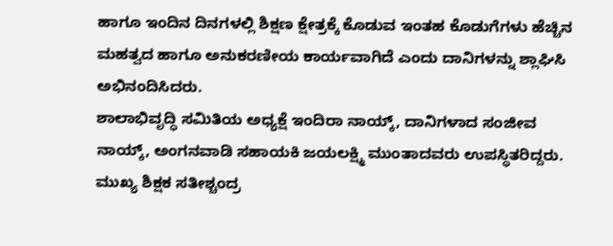ಹಾಗೂ ಇಂದಿನ ದಿನಗಳಲ್ಲಿ ಶಿಕ್ಷಣ ಕ್ಷೇತ್ರಕ್ಕೆ ಕೊಡುವ ಇಂತಹ ಕೊಡುಗೆಗಳು ಹೆಚ್ಚಿನ ಮಹತ್ವದ ಹಾಗೂ ಅನುಕರಣೀಯ ಕಾರ್ಯವಾಗಿದೆ ಎಂದು ದಾನಿಗಳನ್ನು ಶ್ಲಾಘಿಸಿ ಅಭಿನಂದಿಸಿದರು.
ಶಾಲಾಭಿವೃದ್ಧಿ ಸಮಿತಿಯ ಅಧ್ಯಕ್ಷೆ ಇಂದಿರಾ ನಾಯ್ಕ್, ದಾನಿಗಳಾದ ಸಂಜೀವ ನಾಯ್ಕ್, ಅಂಗನವಾಡಿ ಸಹಾಯಕಿ ಜಯಲಕ್ಷ್ಮಿ ಮುಂತಾದವರು ಉಪಸ್ಥಿತರಿದ್ದರು.
ಮುಖ್ಯ ಶಿಕ್ಷಕ ಸತೀಶ್ಚಂದ್ರ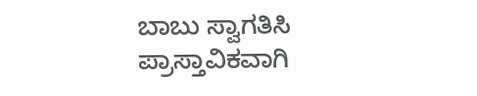ಬಾಬು ಸ್ವಾಗತಿಸಿ ಪ್ರಾಸ್ತಾವಿಕವಾಗಿ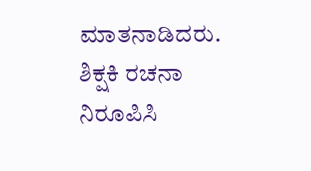ಮಾತನಾಡಿದರು. ಶಿಕ್ಷಕಿ ರಚನಾ ನಿರೂಪಿಸಿ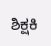ಶಿಕ್ಷಕಿ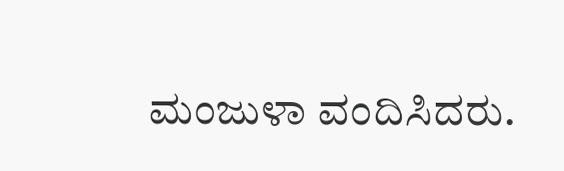ಮಂಜುಳಾ ವಂದಿಸಿದರು.